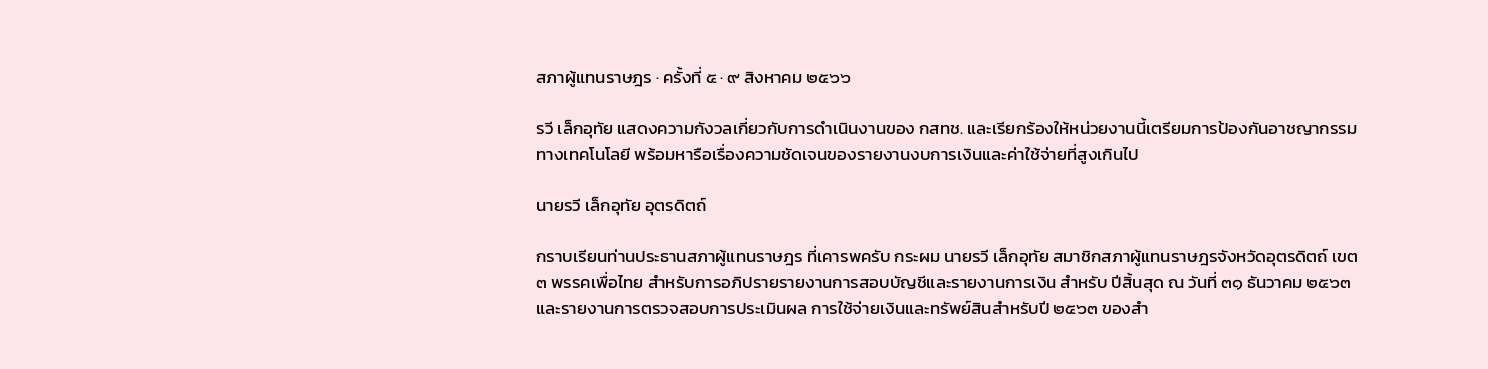สภาผู้แทนราษฎร · ครั้งที่ ๕ · ๙ สิงหาคม ๒๕๖๖

รวี เล็กอุทัย แสดงความกังวลเกี่ยวกับการดำเนินงานของ กสทช. และเรียกร้องให้หน่วยงานนี้เตรียมการป้องกันอาชญากรรมทางเทคโนโลยี พร้อมหารือเรื่องความชัดเจนของรายงานงบการเงินและค่าใช้จ่ายที่สูงเกินไป

นายรวี เล็กอุทัย อุตรดิตถ์

กราบเรียนท่านประธานสภาผู้แทนราษฎร ที่เคารพครับ กระผม นายรวี เล็กอุทัย สมาชิกสภาผู้แทนราษฎรจังหวัดอุตรดิตถ์ เขต ๓ พรรคเพื่อไทย สำหรับการอภิปรายรายงานการสอบบัญชีและรายงานการเงิน สำหรับ ปีสิ้นสุด ณ วันที่ ๓๑ ธันวาคม ๒๕๖๓ และรายงานการตรวจสอบการประเมินผล การใช้จ่ายเงินและทรัพย์สินสำหรับปี ๒๕๖๓ ของสำ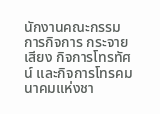นักงานคณะกรรมการกิจการ กระจายเสียง กิจการโทรทัศน์ และกิจการโทรคมนาคมแห่งชา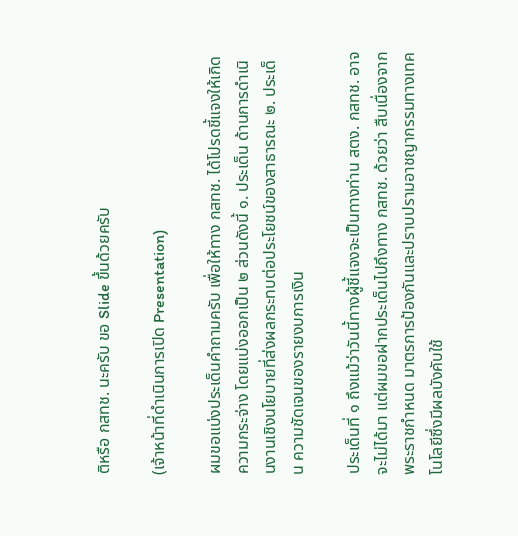ติหรือ กสทช. นะครับ ขอ Slide ขึ้นด้วยครับ

(เจ้าหน้าที่ดำเนินการเปิด Presentation)

ผมขอแบ่งประเด็นคำถามครับ เพื่อให้ทาง กสทช. ได้โปรดชี้แจงให้เกิดความกระจ่าง โดยแบ่งออกเป็น ๒ ส่วนดังนี้ ๑. ประเด็น ด้านการดำเนินงานเชิงนโยบายที่ส่งผลกระทบต่อประโยชน์ของสาธารณะ ๒. ประเด็น ความชัดเจนของรายงบการเงิน

ประเด็นที่ ๑ ถึงแม้ว่าวันนี้ทางผู้ชี้แจงจะเป็นทางท่าน สตง. กสทช. อาจจะไม่ได้มา แต่ผมขอฝากประเด็นไปถึงทาง กสทช. ด้วยว่า สืบเนื่องจากพระราชกำหนด มาตรการป้องกันและปราบปรามอาชญากรรมทางเทคโนโลยีซึ่งมีผลบังคับใช้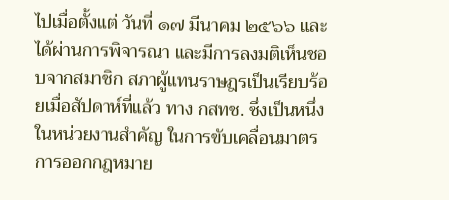ไปเมื่อตั้งแต่ วันที่ ๑๗ มีนาคม ๒๕๖๖ และได้ผ่านการพิจารณา และมีการลงมติเห็นชอบจากสมาชิก สภาผู้แทนราษฎรเป็นเรียบร้อยเมื่อสัปดาห์ที่แล้ว ทาง กสทช. ซึ่งเป็นหนึ่งในหน่วยงานสำคัญ ในการขับเคลื่อนมาตรการออกกฎหมาย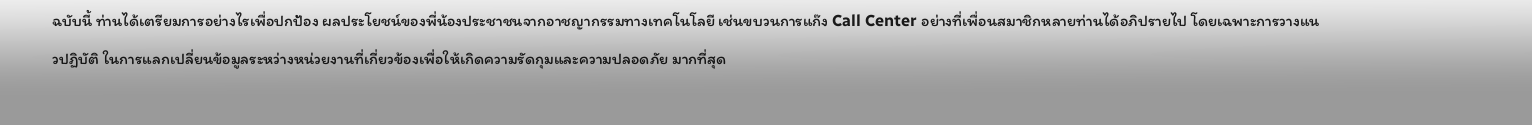ฉบับนี้ ท่านได้เตรียมการอย่างไรเพื่อปกป้อง ผลประโยชน์ของพี่น้องประชาชนจากอาชญากรรมทางเทคโนโลยี เช่นขบวนการแก๊ง Call Center อย่างที่เพื่อนสมาชิกหลายท่านได้อภิปรายไป โดยเฉพาะการวางแนวปฏิบัติ ในการแลกเปลี่ยนข้อมูลระหว่างหน่วยงานที่เกี่ยวข้องเพื่อให้เกิดความรัดกุมและความปลอดภัย มากที่สุด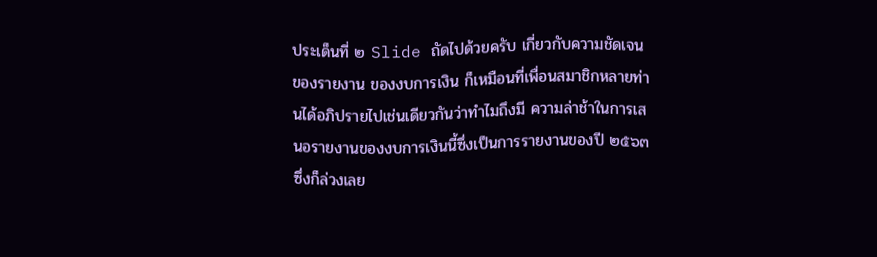ประเด็นที่ ๒ Slide ถัดไปด้วยครับ เกี่ยวกับความชัดเจนของรายงาน ของงบการเงิน ก็เหมือนที่เพื่อนสมาชิกหลายท่านได้อภิปรายไปเช่นเดียวกันว่าทำไมถึงมี ความล่าช้าในการเสนอรายงานของงบการเงินนี้ซึ่งเป็นการรายงานของปี ๒๕๖๓ ซึ่งก็ล่วงเลย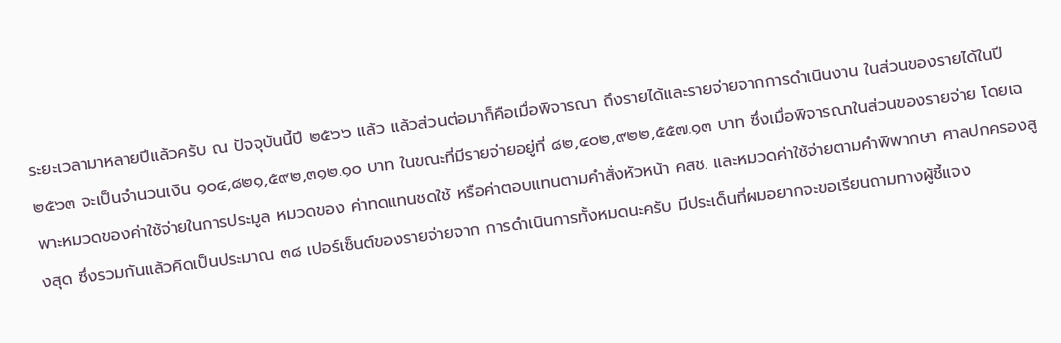ระยะเวลามาหลายปีแล้วครับ ณ ปัจจุบันนี้ปี ๒๕๖๖ แล้ว แล้วส่วนต่อมาก็คือเมื่อพิจารณา ถึงรายได้และรายจ่ายจากการดำเนินงาน ในส่วนของรายได้ในปี ๒๕๖๓ จะเป็นจำนวนเงิน ๑๐๔,๘๒๑,๕๙๒,๓๑๒.๑๐ บาท ในขณะที่มีรายจ่ายอยู่ที่ ๘๒,๔๐๒,๙๒๒,๕๕๗.๑๓ บาท ซึ่งเมื่อพิจารณาในส่วนของรายจ่าย โดยเฉพาะหมวดของค่าใช้จ่ายในการประมูล หมวดของ ค่าทดแทนชดใช้ หรือค่าตอบแทนตามคำสั่งหัวหน้า คสช. และหมวดค่าใช้จ่ายตามคำพิพากษา ศาลปกครองสูงสุด ซึ่งรวมกันแล้วคิดเป็นประมาณ ๓๘ เปอร์เซ็นต์ของรายจ่ายจาก การดำเนินการทั้งหมดนะครับ มีประเด็นที่ผมอยากจะขอเรียนถามทางผู้ชี้แจง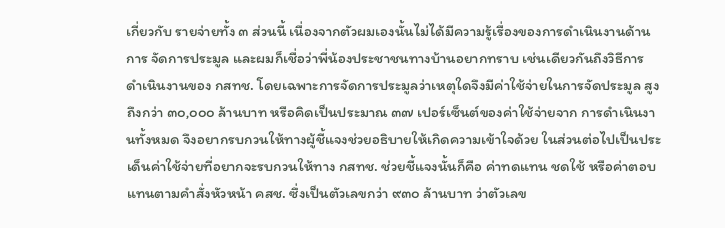เกี่ยวกับ รายจ่ายทั้ง ๓ ส่วนนี้ เนื่องจากตัวผมเองนั้นไม่ได้มีความรู้เรื่องของการดำเนินงานด้านการ จัดการประมูล และผมก็เชื่อว่าพี่น้องประชาชนทางบ้านอยากทราบ เช่นเดียวกันถึงวิธีการ ดำเนินงานของ กสทช. โดยเฉพาะการจัดการประมูลว่าเหตุใดจึงมีค่าใช้จ่ายในการจัดประมูล สูงถึงกว่า ๓๐,๐๐๐ ล้านบาท หรือคิดเป็นประมาณ ๓๗ เปอร์เซ็นต์ของค่าใช้จ่ายจาก การดำเนินงานทั้งหมด จึงอยากรบกวนให้ทางผู้ชี้แจงช่วยอธิบายให้เกิดความเข้าใจด้วย ในส่วนต่อไปเป็นประเด็นค่าใช้จ่ายที่อยากจะรบกวนให้ทาง กสทช. ช่วยชี้แจงนั้นก็คือ ค่าทดแทน ชดใช้ หรือค่าตอบแทนตามคำสั่งหัวหน้า คสช. ซึ่งเป็นตัวเลขกว่า ๙๓๐ ล้านบาท ว่าตัวเลข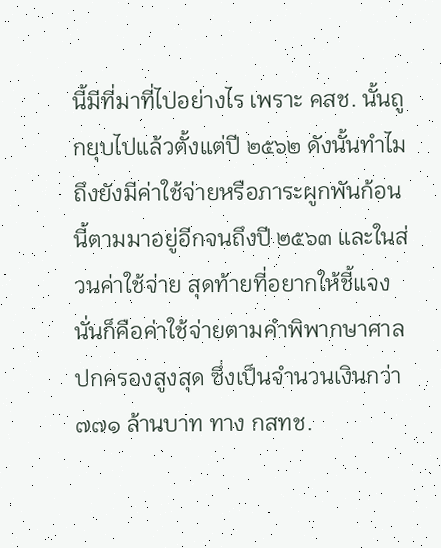นี้มีที่มาที่ไปอย่างไร เพราะ คสช. นั้นถูกยุบไปแล้วตั้งแต่ปี ๒๕๖๒ ดังนั้นทำไม ถึงยังมีค่าใช้จ่ายหรือภาระผูกพันก้อนนี้ตามมาอยู่อีกจนถึงปี ๒๕๖๓ และในส่วนค่าใช้จ่าย สุดท้ายที่อยากให้ชี้แจงนั่นก็คือค่าใช้จ่ายตามคำพิพากษาศาลปกครองสูงสุด ซึ่งเป็นจำนวนเงินกว่า ๗๗๑ ล้านบาท ทาง กสทช.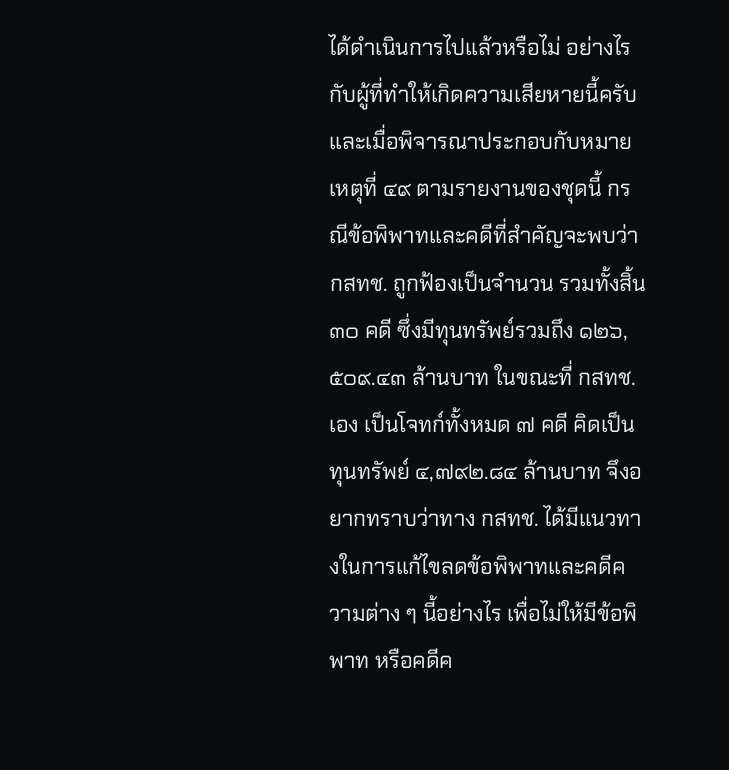ได้ดำเนินการไปแล้วหรือไม่ อย่างไร กับผู้ที่ทำให้เกิดความเสียหายนี้ครับ และเมื่อพิจารณาประกอบกับหมายเหตุที่ ๔๙ ตามรายงานของชุดนี้ กรณีข้อพิพาทและคดีที่สำคัญจะพบว่า กสทช. ถูกฟ้องเป็นจำนวน รวมทั้งสิ้น ๓๐ คดี ซึ่งมีทุนทรัพย์รวมถึง ๑๒๖,๕๐๙.๔๓ ล้านบาท ในขณะที่ กสทช. เอง เป็นโจทก์ทั้งหมด ๗ คดี คิดเป็นทุนทรัพย์ ๔,๗๙๒.๘๔ ล้านบาท จึงอยากทราบว่าทาง กสทช. ได้มีแนวทางในการแก้ไขลดข้อพิพาทและคดีความต่าง ๆ นี้อย่างไร เพื่อไม่ให้มีข้อพิพาท หรือคดีค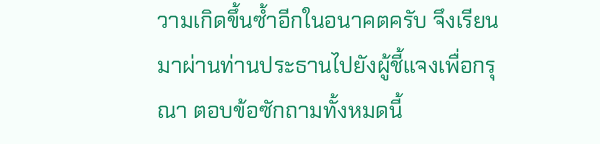วามเกิดขึ้นซ้ำอีกในอนาคตครับ จึงเรียนมาผ่านท่านประธานไปยังผู้ชี้แจงเพื่อกรุณา ตอบข้อซักถามทั้งหมดนี้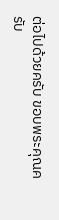ต่อไปด้วยครับ ขอบพระคุณครับ